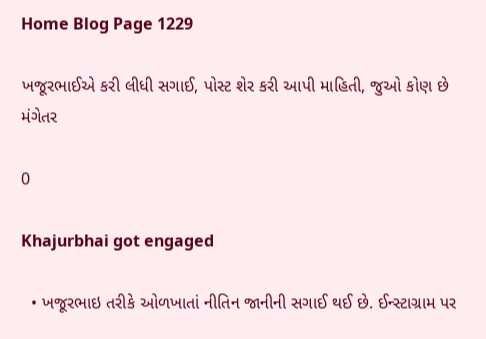Home Blog Page 1229

ખજૂરભાઈએ કરી લીધી સગાઈ, પોસ્ટ શેર કરી આપી માહિતી, જુઓ કોણ છે મંગેતર

0

Khajurbhai got engaged

  • ખજૂરભાઇ તરીકે ઓળખાતાં નીતિન જાનીની સગાઈ થઈ છે. ઈન્સ્ટાગ્રામ પર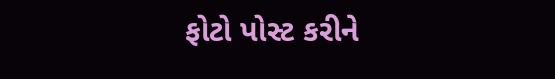ફોટો પોસ્ટ કરીને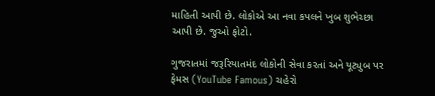માહિતી આપી છે. લોકોએ આ નવા કપલને ખુબ શુભેચ્છા આપી છે. જુઓ ફોટો.

ગુજરાતમાં જરૂરિયાતમંદ લોકોની સેવા કરતાં અને યૂટ્યુબ પર ફેમસ (YouTube Famous) ચહેરો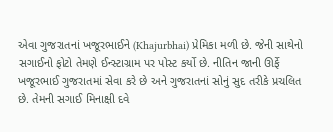એવા ગુજરાતનાં ખજૂરભાઈને (Khajurbhai) પ્રેમિકા મળી છે. જેની સાથેનો સગાઈનો ફોટો તેમણે ઈન્સ્ટાગ્રામ પર પોસ્ટ કર્યો છે. નીતિન જાની ઊર્ફે ખજૂરભાઈ ગુજરાતમાં સેવા કરે છે અને ગુજરાતનાં સોનું સુદ તરીકે પ્રચલિત છે. તેમની સગાઈ મિનાક્ષી દવે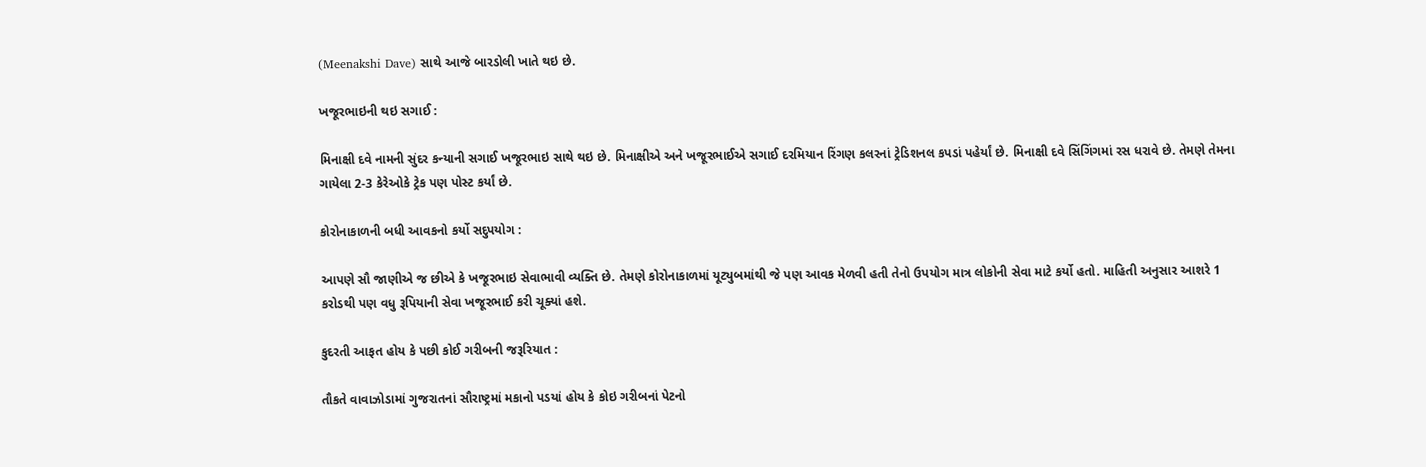(Meenakshi Dave) સાથે આજે બારડોલી ખાતે થઇ છે.

ખજૂરભાઇની થઇ સગાઈ :

મિનાક્ષી દવે નામની સુંદર કન્યાની સગાઈ ખજૂરભાઇ સાથે થઇ છે. મિનાક્ષીએ અને ખજૂરભાઈએ સગાઈ દરમિયાન રિંગણ કલરનાં ટ્રેડિશનલ કપડાં પહેર્યાં છે. મિનાક્ષી દવે સિંગિંગમાં રસ ધરાવે છે. તેમણે તેમના ગાયેલા 2-3 કેરેઓકે ટ્રેક પણ પોસ્ટ કર્યાં છે.

કોરોનાકાળની બધી આવકનો કર્યો સદુપયોગ :

આપણે સૌ જાણીએ જ છીએ કે ખજૂરભાઇ સેવાભાવી વ્યક્તિ છે. તેમણે કોરોનાકાળમાં યૂટ્યુબમાંથી જે પણ આવક મેળવી હતી તેનો ઉપયોગ માત્ર લોકોની સેવા માટે કર્યો હતો. માહિતી અનુસાર આશરે 1 કરોડથી પણ વધુ રૂપિયાની સેવા ખજૂરભાઈ કરી ચૂક્યાં હશે.

કુદરતી આફત હોય કે પછી કોઈ ગરીબની જરૂરિયાત :

તૌકતે વાવાઝોડામાં ગુજરાતનાં સૌરાષ્ટ્રમાં મકાનો પડયાં હોય કે કોઇ ગરીબનાં પેટનો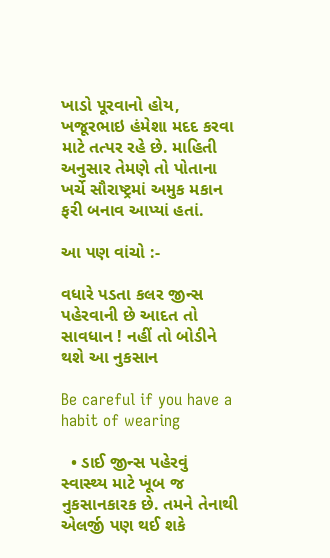ખાડો પૂરવાનો હોય, ખજૂરભાઇ હંમેશા મદદ કરવા માટે તત્પર રહે છે. માહિતી અનુસાર તેમણે તો પોતાના ખર્ચે સૌરાષ્ટ્રમાં અમુક મકાન ફરી બનાવ આપ્યાં હતાં.

આ પણ વાંચો :-

વધારે પડતા કલર જીન્સ પહેરવાની છે આદત તો સાવધાન ! નહીં તો બોડીને થશે આ નુકસાન

Be careful if you have a habit of wearing

  • ડાઈ જીન્સ પહેરવું સ્વાસ્થ્ય માટે ખૂબ જ નુકસાનકારક છે. તમને તેનાથી એલર્જી પણ થઈ શકે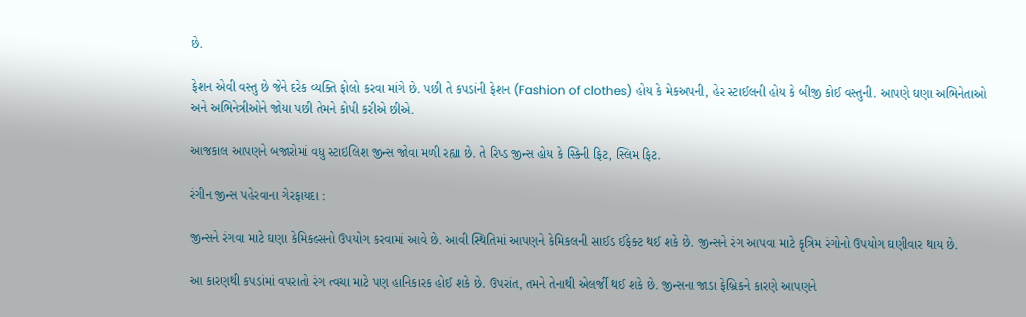છે.

ફેશન એવી વસ્તુ છે જેને દરેક વ્યક્તિ ફોલો કરવા માંગે છે. પછી તે કપડાંની ફેશન (Fashion of clothes) હોય કે મેકઅપની, હેર સ્ટાઈલની હોય કે બીજી કોઈ વસ્તુની. આપણે ઘણા અભિનેતાઓ અને અભિનેત્રીઓને જોયા પછી તેમને કોપી કરીએ છીએ.

આજકાલ આપણને બજારોમાં વધુ સ્ટાઇલિશ જીન્સ જોવા મળી રહ્યા છે. તે રિપ્ડ જીન્સ હોય કે સ્કિની ફિટ, સ્લિમ ફિટ.

રંગીન જીન્સ પહેરવાના ગેરફાયદા :

જીન્સને રંગવા માટે ઘણા કેમિકલ્સનો ઉપયોગ કરવામાં આવે છે. આવી સ્થિતિમાં આપણને કેમિકલની સાઈડ ઈફેક્ટ થઈ શકે છે. જીન્સને રંગ આપવા માટે કૃત્રિમ રંગોનો ઉપયોગ ઘણીવાર થાય છે.

આ કારણથી કપડાંમાં વપરાતો રંગ ત્વચા માટે પણ હાનિકારક હોઈ શકે છે. ઉપરાંત, તમને તેનાથી એલર્જી થઈ શકે છે. જીન્સના જાડા ફેબ્રિકને કારણે આપણને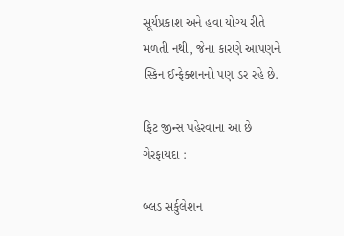સૂર્યપ્રકાશ અને હવા યોગ્ય રીતે મળતી નથી, જેના કારણે આપણને સ્કિન ઈન્ફેક્શનનો પણ ડર રહે છે.

ફિટ જીન્સ પહેરવાના આ છે ગેરફાયદા :

બ્લડ સર્કુલેશન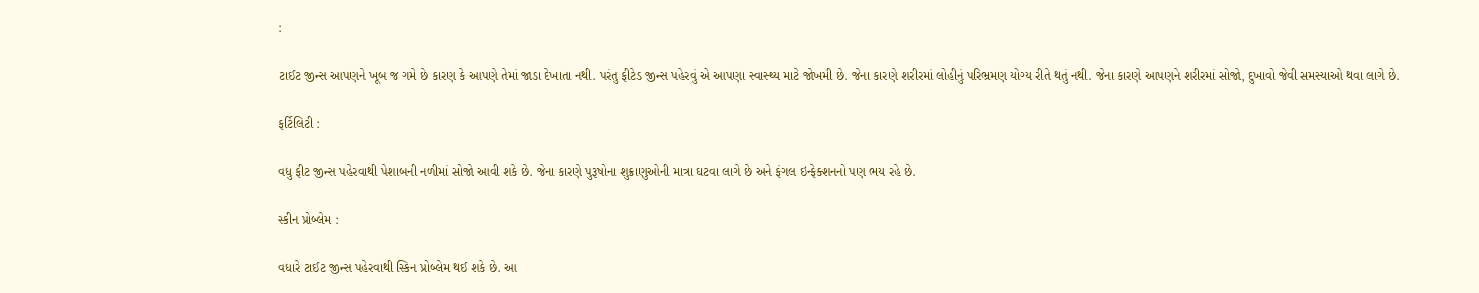:

ટાઈટ જીન્સ આપણને ખૂબ જ ગમે છે કારણ કે આપણે તેમાં જાડા દેખાતા નથી. પરંતુ ફીટેડ જીન્સ પહેરવું એ આપણા સ્વાસ્થ્ય માટે જોખમી છે. જેના કારણે શરીરમાં લોહીનું પરિભ્રમણ યોગ્ય રીતે થતું નથી. જેના કારણે આપણને શરીરમાં સોજો, દુખાવો જેવી સમસ્યાઓ થવા લાગે છે.

ફર્ટિલિટી :

વધુ ફીટ જીન્સ પહેરવાથી પેશાબની નળીમાં સોજો આવી શકે છે. જેના કારણે પુરૂષોના શુક્રાણુઓની માત્રા ઘટવા લાગે છે અને ફંગલ ઇન્ફેક્શનનો પણ ભય રહે છે.

સ્કીન પ્રોબ્લેમ :

વધારે ટાઈટ જીન્સ પહેરવાથી સ્કિન પ્રોબ્લેમ થઈ શકે છે. આ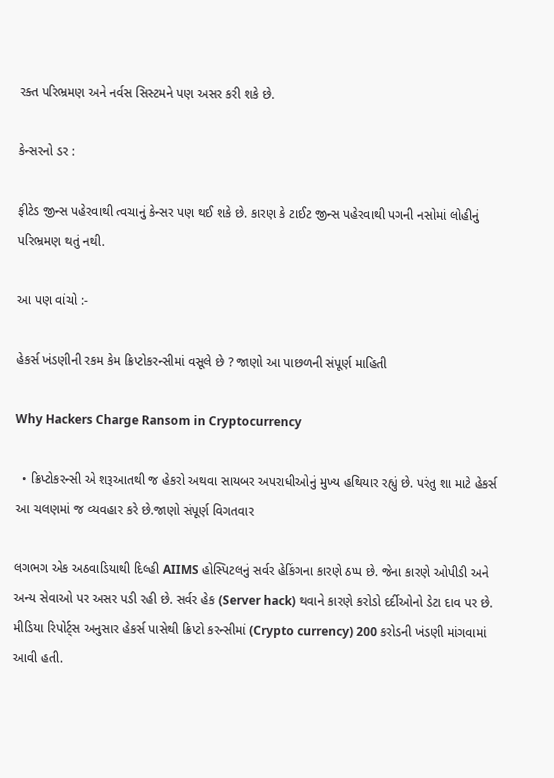રક્ત પરિભ્રમણ અને નર્વસ સિસ્ટમને પણ અસર કરી શકે છે.

કેન્સરનો ડર :

ફીટેડ જીન્સ પહેરવાથી ત્વચાનું કેન્સર પણ થઈ શકે છે. કારણ કે ટાઈટ જીન્સ પહેરવાથી પગની નસોમાં લોહીનું પરિભ્રમણ થતું નથી.

આ પણ વાંચો :-

હેકર્સ ખંડણીની રકમ કેમ ક્રિપ્ટોકરન્સીમાં વસૂલે છે ? જાણો આ પાછળની સંપૂર્ણ માહિતી

Why Hackers Charge Ransom in Cryptocurrency

  • ક્રિપ્ટોકરન્સી એ શરૂઆતથી જ હેકરો અથવા સાયબર અપરાધીઓનું મુખ્ય હથિયાર રહ્યું છે. પરંતુ શા માટે હેકર્સ આ ચલણમાં જ વ્યવહાર કરે છે.જાણો સંપૂર્ણ વિગતવાર

લગભગ એક અઠવાડિયાથી દિલ્હી AIIMS હોસ્પિટલનું સર્વર હેકિંગના કારણે ઠપ્પ છે. જેના કારણે ઓપીડી અને અન્ય સેવાઓ પર અસર પડી રહી છે. સર્વર હેક (Server hack) થવાને કારણે કરોડો દર્દીઓનો ડેટા દાવ પર છે. મીડિયા રિપોર્ટ્સ અનુસાર હેકર્સ પાસેથી ક્રિપ્ટો કરન્સીમાં (Crypto currency) 200 કરોડની ખંડણી માંગવામાં આવી હતી.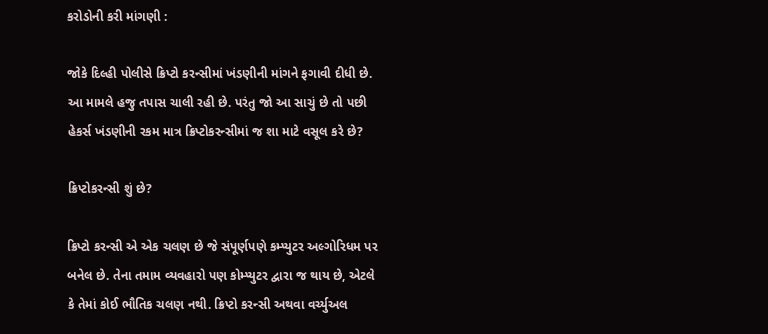કરોડોની કરી માંગણી :

જોકે દિલ્હી પોલીસે ક્રિપ્ટો કરન્સીમાં ખંડણીની માંગને ફગાવી દીધી છે. આ મામલે હજુ તપાસ ચાલી રહી છે. પરંતુ જો આ સાચું છે તો પછી હેકર્સ ખંડણીની રકમ માત્ર ક્રિપ્ટોકરન્સીમાં જ શા માટે વસૂલ કરે છે?

ક્રિપ્ટોકરન્સી શું છે?

ક્રિપ્ટો કરન્સી એ એક ચલણ છે જે સંપૂર્ણપણે કમ્પ્યુટર અલ્ગોરિધમ પર બનેલ છે. તેના તમામ વ્યવહારો પણ કોમ્પ્યુટર દ્વારા જ થાય છે, એટલે કે તેમાં કોઈ ભૌતિક ચલણ નથી. ક્રિપ્ટો કરન્સી અથવા વર્ચ્યુઅલ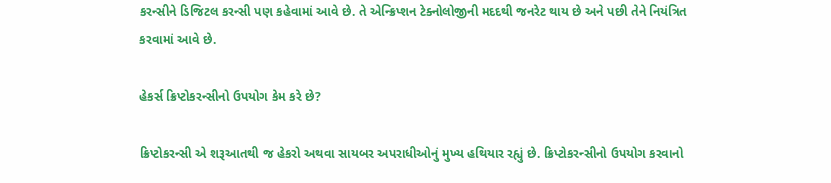કરન્સીને ડિજિટલ કરન્સી પણ કહેવામાં આવે છે. તે એન્ક્રિપ્શન ટેક્નોલોજીની મદદથી જનરેટ થાય છે અને પછી તેને નિયંત્રિત કરવામાં આવે છે.

હેકર્સ ક્રિપ્ટોકરન્સીનો ઉપયોગ કેમ કરે છે?

ક્રિપ્ટોકરન્સી એ શરૂઆતથી જ હેકરો અથવા સાયબર અપરાધીઓનું મુખ્ય હથિયાર રહ્યું છે. ક્રિપ્ટોકરન્સીનો ઉપયોગ કરવાનો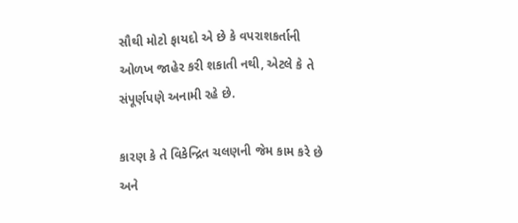સૌથી મોટો ફાયદો એ છે કે વપરાશકર્તાની ઓળખ જાહેર કરી શકાતી નથી, એટલે કે તે સંપૂર્ણપણે અનામી રહે છે.

કારણ કે તે વિકેન્દ્રિત ચલણની જેમ કામ કરે છે અને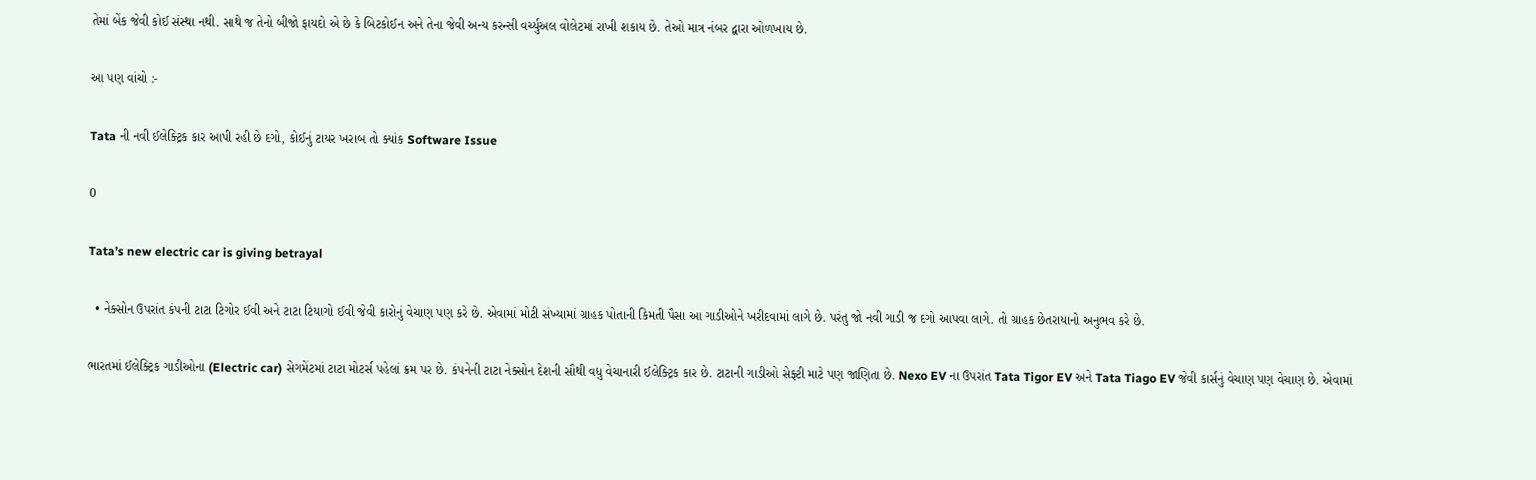તેમાં બેંક જેવી કોઈ સંસ્થા નથી. સાથે જ તેનો બીજો ફાયદો એ છે કે બિટકોઈન અને તેના જેવી અન્ય કરન્સી વર્ચ્યુઅલ વોલેટમાં રાખી શકાય છે. તેઓ માત્ર નંબર દ્વારા ઓળખાય છે.

આ પણ વાંચો :-

Tata ની નવી ઈલેક્ટ્રિક કાર આપી રહી છે દગો, કોઈનું ટાયર ખરાબ તો ક્યાંક Software Issue

0

Tata’s new electric car is giving betrayal

  • નેક્સોન ઉપરાંત કંપની ટાટા ટિગોર ઈવી અને ટાટા ટિયાગો ઈવી જેવી કારોનું વેચાણ પણ કરે છે. એવામાં મોટી સંખ્યામાં ગ્રાહક પોતાની કિમતી પૈસા આ ગાડીઓને ખરીદવામાં લાગે છે. પરંતુ જો નવી ગાડી જ દગો આપવા લાગે. તો ગ્રાહક છેતરાયાનો અનુભવ કરે છે.

ભારતમાં ઈલેક્ટ્રિક ગાડીઓના (Electric car) સેગમેંટમાં ટાટા મોટર્સ પહેલાં ક્રમ પર છે. કંપનેની ટાટા નેક્સોન દેશની સૌથી વધુ વેચાનારી ઈલેક્ટ્રિક કાર છે. ટાટાની ગાડીઓ સેફ્ટી માટે પણ જાણિતા છે. Nexo EV ના ઉપરાંત Tata Tigor EV અને Tata Tiago EV જેવી કાર્સનું વેચાણ પણ વેચાણ છે. એવામાં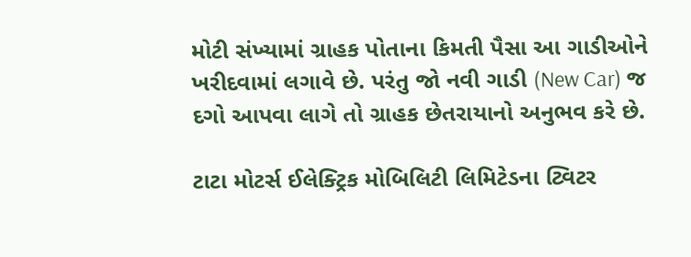મોટી સંખ્યામાં ગ્રાહક પોતાના કિમતી પૈસા આ ગાડીઓને ખરીદવામાં લગાવે છે. પરંતુ જો નવી ગાડી (New Car) જ દગો આપવા લાગે તો ગ્રાહક છેતરાયાનો અનુભવ કરે છે.

ટાટા મોટર્સ ઈલેક્ટ્રિક મોબિલિટી લિમિટેડના ટ્વિટર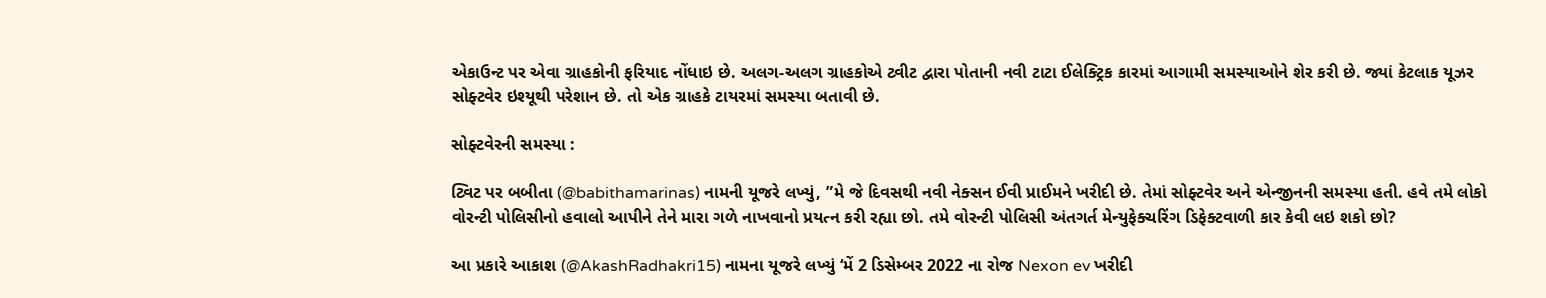એકાઉન્ટ પર એવા ગ્રાહકોની ફરિયાદ નોંધાઇ છે. અલગ-અલગ ગ્રાહકોએ ટ્વીટ દ્વારા પોતાની નવી ટાટા ઈલેક્ટ્રિક કારમાં આગામી સમસ્યાઓને શેર કરી છે. જ્યાં કેટલાક યૂઝર સોફ્ટવેર ઇશ્યૂથી પરેશાન છે. તો એક ગ્રાહકે ટાયરમાં સમસ્યા બતાવી છે.

સોફ્ટવેરની સમસ્યા :

ટ્વિટ પર બબીતા (@babithamarinas) નામની યૂજરે લખ્યું, ”મે જે દિવસથી નવી નેક્સન ઈવી પ્રાઈમને ખરીદી છે. તેમાં સોફ્ટવેર અને એન્જીનની સમસ્યા હતી. હવે તમે લોકો વોરન્ટી પોલિસીનો હવાલો આપીને તેને મારા ગળે નાખવાનો પ્રયત્ન કરી રહ્યા છો. તમે વોરન્ટી પોલિસી અંતગર્ત મેન્યુફેક્ચરિંગ ડિફેક્ટવાળી કાર કેવી લઇ શકો છો?

આ પ્રકારે આકાશ (@AkashRadhakri15) નામના યૂજરે લખ્યું ‘મેં 2 ડિસેમ્બર 2022 ના રોજ Nexon ev ખરીદી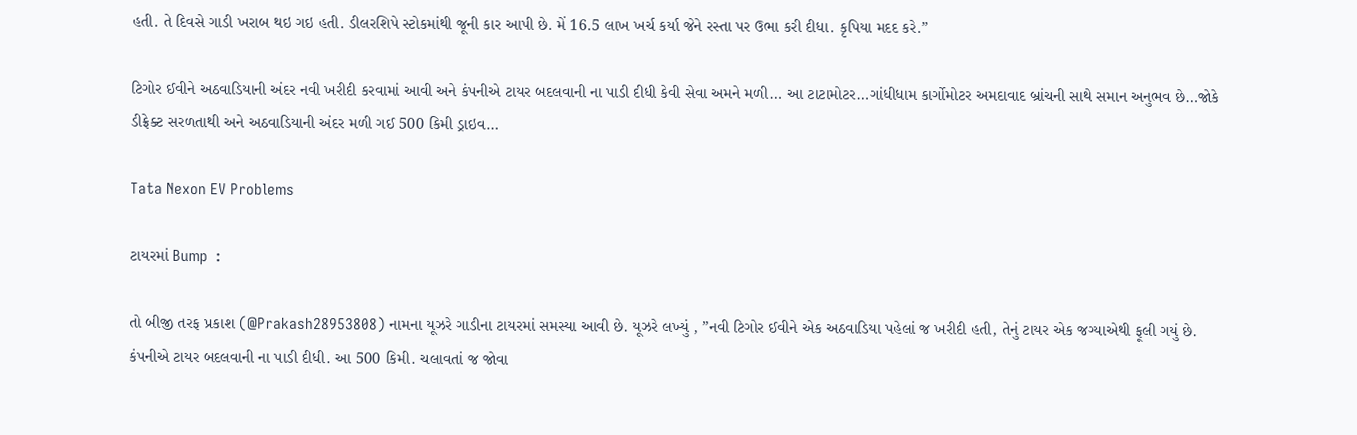હતી. તે દિવસે ગાડી ખરાબ થઇ ગઇ હતી. ડીલરશિપે સ્ટોકમાંથી જૂની કાર આપી છે. મેં 16.5 લાખ ખર્ચ કર્યા જેને રસ્તા પર ઉભા કરી દીધા. કૃપિયા મદદ કરે.”

ટિગોર ઈવીને અઠવાડિયાની અંદર નવી ખરીદી કરવામાં આવી અને કંપનીએ ટાયર બદલવાની ના પાડી દીધી કેવી સેવા અમને મળી… આ ટાટામોટર…ગાંધીધામ કાર્ગોમોટર અમદાવાદ બ્રાંચની સાથે સમાન અનુભવ છે…જોકે ડીફ્રેક્ટ સરળતાથી અને અઠવાડિયાની અંદર મળી ગઈ 500 કિમી ડ્રાઇવ…

Tata Nexon EV Problems

ટાયરમાં Bump  :

તો બીજી તરફ પ્રકાશ (@Prakash28953808) નામના યૂઝરે ગાડીના ટાયરમાં સમસ્યા આવી છે. યૂઝરે લખ્યું , ”નવી ટિગોર ઈવીને એક અઠવાડિયા પહેલાં જ ખરીદી હતી, તેનું ટાયર એક જગ્યાએથી ફૂલી ગયું છે. કંપનીએ ટાયર બદલવાની ના પાડી દીધી. આ 500 કિમી. ચલાવતાં જ જોવા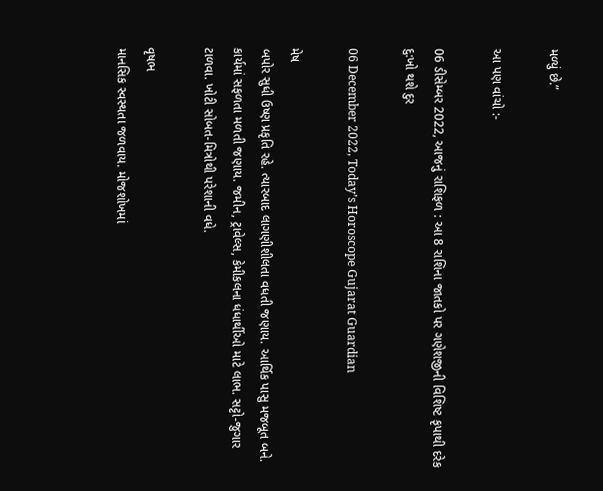મળ્યું છે.”

આ પણ વાંચો :-

06 ડીસેમ્બર 2022, આજનું રાશિફળ : આ 8 રાશિના જાતકો પર ગણેશજીની વિશિષ્ટ કૃપાથી દરેક દુ:ખો થશે દુર

06 December 2022, Today’s Horoscope Gujarat Guardian

મેષ
બપોર સુધી ઉષ્ણ પ્રકૃતિ રહે. ત્યારબાદ લાગણીશીલતા વધતી જણાય. આર્થિક પાસુ મજબૂત બને. કાર્યમાં સફળતા મળતી જણાય. જમીન, ટ્રાવેલ્સ, કેમીકલના ધંધાર્થીઓ માટે લાભ. સટ્ટો-જુગાર ટાળવા. ખોટી સોબત-મિત્રોથી પરેશાની વધે.

વૃષભ
માનસિક સ્વસ્થતા જળવાય. મોજશોખમાં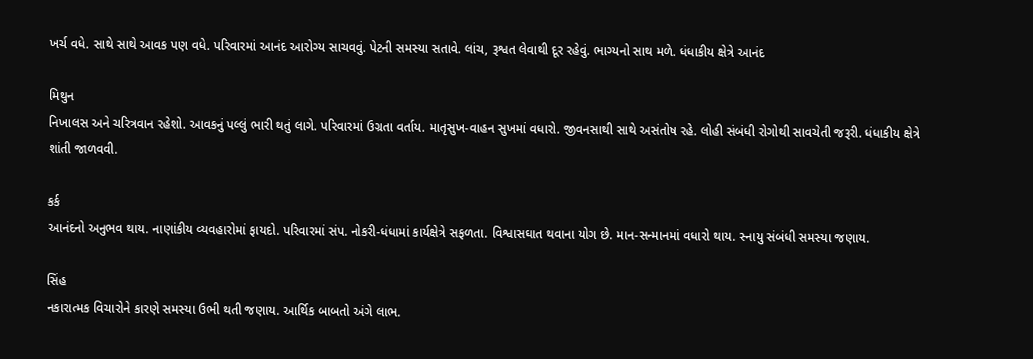ખર્ચ વધે. સાથે સાથે આવક પણ વધે. પરિવારમાં આનંદ આરોગ્ય સાચવવું. પેટની સમસ્યા સતાવે. લાંચ, રૂશ્વત લેવાથી દૂર રહેવું. ભાગ્યનો સાથ મળે. ધંધાકીય ક્ષેત્રે આનંદ

મિથુન
નિખાલસ અને ચરિત્રવાન રહેશો. આવકનું પલ્લું ભારી થતું લાગે. પરિવારમાં ઉગ્રતા વર્તાય. માતૃસુખ-વાહન સુખમાં વધારો. જીવનસાથી સાથે અસંતોષ રહે. લોહી સંબંધી રોગોથી સાવચેતી જરૂરી. ધંધાકીય ક્ષેત્રે શાંતી જાળવવી.

કર્ક
આનંદનો અનુભવ થાય. નાણાંકીય વ્યવહારોમાં ફાયદો. પરિવારમાં સંપ. નોકરી-ધંધામાં કાર્યક્ષેત્રે સફળતા. વિશ્વાસઘાત થવાના યોગ છે. માન-સન્માનમાં વધારો થાય. સ્નાયુ સંબંધી સમસ્યા જણાય.

સિંહ
નકારાત્મક વિચારોને કારણે સમસ્યા ઉભી થતી જણાય. આર્થિક બાબતો અંગે લાભ.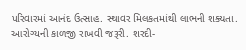પરિવારમાં આનંદ ઉત્સાહ. સ્થાવર મિલકતમાંથી લાભની શક્યતા. આરોગ્યની કા‍ળજી રાખવી જરૂરી. શરદી-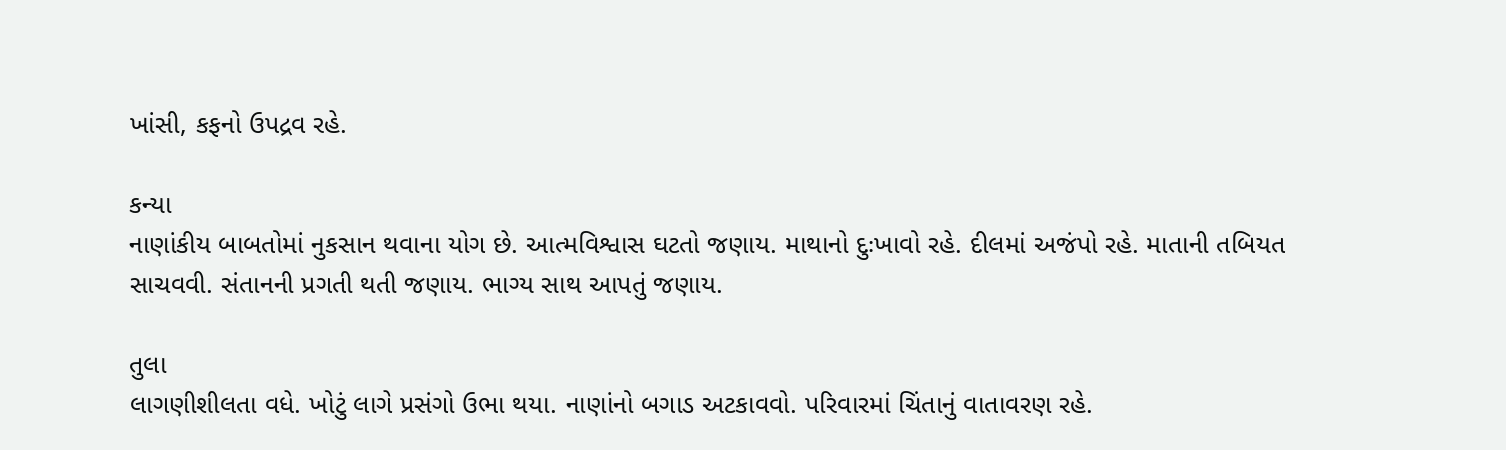ખાંસી, કફનો ઉપદ્રવ રહે.

કન્યા
નાણાંકીય બાબતોમાં નુકસાન થવાના યોગ છે. આત્મવિશ્વાસ ઘટતો જણાય. માથાનો દુઃખાવો રહે. દીલમાં અજંપો રહે. માતાની તબિયત સાચવવી. સંતાનની પ્રગતી થતી જણાય. ભાગ્ય સાથ આપતું જણાય.

તુલા
લાગણીશીલતા વધે. ખોટું લાગે પ્રસંગો ઉભા થયા. નાણાંનો બગાડ અટકાવવો. પરિવારમાં ચિંતાનું વાતાવરણ રહે.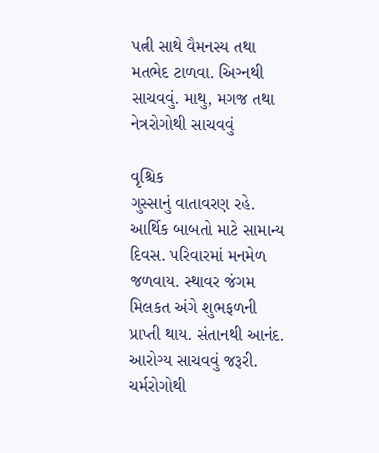પત્ની સાથે વૈમનસ્ય તથા મતભેદ ટાળવા. અ‌િગ્‍નથી સાચવવું. માથુ, મગજ તથા નેત્રરોગોથી સાચવવું

વૃ‌શ્ચિક
ગુસ્સાનું વાતાવરણ રહે. આર્થિક બાબતો માટે સામાન્ય દિવસ. પરિવારમાં મનમેળ જળવાય. સ્થાવર જંગમ મિલકત અંગે શુભફળની પ્રાપ્‍તી થાય. સંતાનથી આનંદ. આરોગ્ય સાચવવું જરૂરી. ચર્મરોગોથી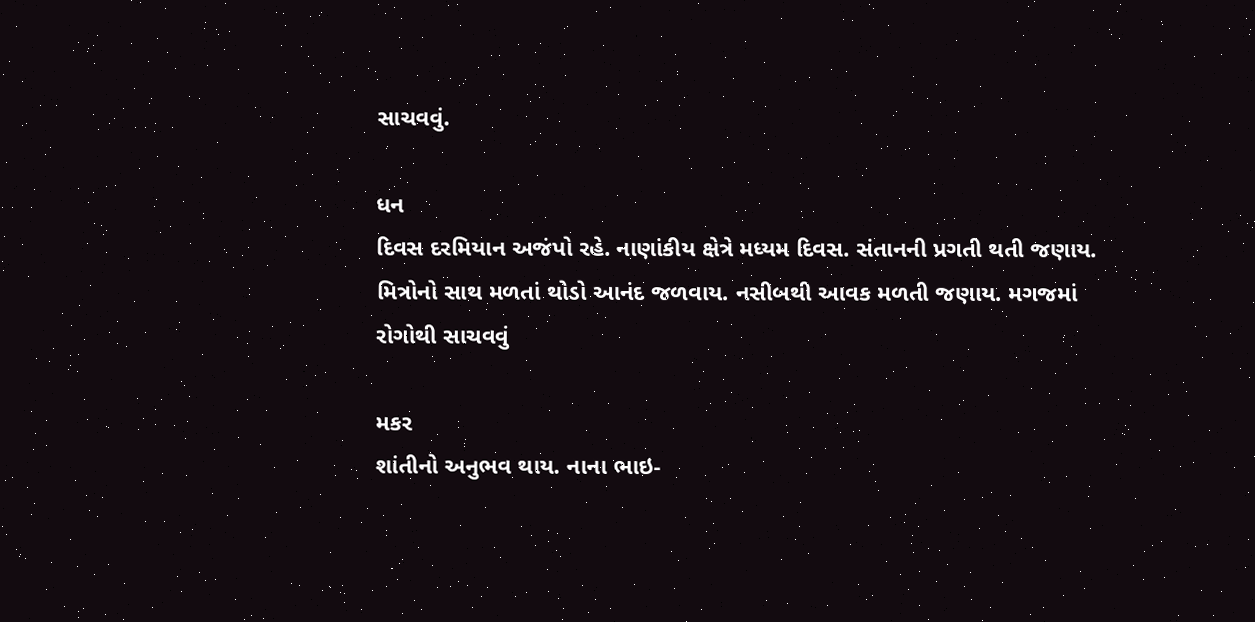સાચવવું.

ધન
દિવસ દરમિયાન અજંપો રહે. નાણાંકીય ક્ષેત્રે મધ્યમ દિવસ. સંતાનની પ્રગતી થતી જણાય. મિત્રોનો સાથ મળતાં થોડો આનંદ જળવાય. નસીબથી આવક મળતી જણાય. મગજમાં રોગોથી સાચવવું

મકર
શાંતીનો અનુભવ થાય. નાના ભાઇ-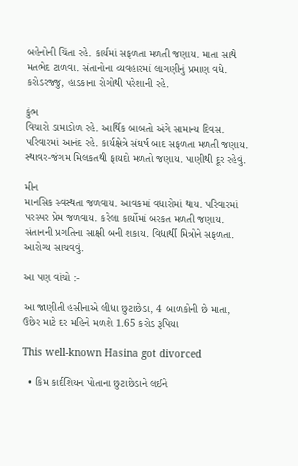બહેનોની ચિંતા રહે. કાર્યમાં સફળતા મળતી જણાય. માતા સાથે મતભેદ ટાળવા. સંતાનોના વ્યવહારમાં લાગણીનું પ્રમાણ વધે. કરોડરજ્જુ, હાડકાના રોગોથી પરેશાની રહે.

કુંભ
વિચારો ડામાડોળ રહે. આર્થિક બાબતો અંગે સામાન્ય દિવસ. પરિવારમાં આનંદ રહે. કાર્યક્ષેત્રે સંઘર્ષ બાદ સફળતા મળતી જણાય. સ્થાવર-જંગમ મિલકતથી ફાયદો મળતો જણાય. પાણીથી દૂર રહેવું.

મીન
માનસિક સ્વસ્થતા જળવાય. આવકમાં વધારોમાં થાય. પરિવારમાં પરસ્પર પ્રેમ જળવાય. કરેલા કાર્યોમાં બરકત મળતી જણાય. સંતાનની પ્રગતિના સાક્ષી બની શકાય. વિદ્યાર્થી મિત્રોને સફળતા. આરોગ્ય સાચવવું.

આ પણ વાંચો :-

આ જાણીતી હસીનાએ લીધા છુટાછેડા, 4 બાળકોની છે માતા, ઉછેર માટે દર મહિને મળશે 1.65 કરોડ રૂપિયા

This well-known Hasina got divorced

  • કિમ કાર્દશિયન પોતાના છુટાછેડાને લઈને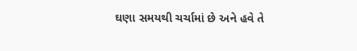ઘણા સમયથી ચર્ચામાં છે અને હવે તે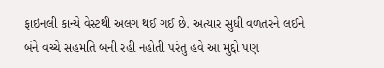ફાઇનલી કાન્યે વેસ્ટથી અલગ થઈ ગઈ છે. અત્યાર સુધી વળતરને લઈને બંને વચ્ચે સહમતિ બની રહી નહોતી પરંતુ હવે આ મુદ્દો પણ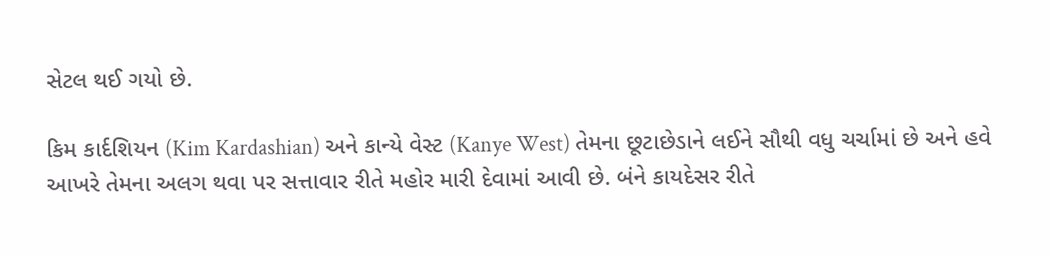સેટલ થઈ ગયો છે.

કિમ કાર્દશિયન (Kim Kardashian) અને કાન્યે વેસ્ટ (Kanye West) તેમના છૂટાછેડાને લઈને સૌથી વધુ ચર્ચામાં છે અને હવે આખરે તેમના અલગ થવા પર સત્તાવાર રીતે મહોર મારી દેવામાં આવી છે. બંને કાયદેસર રીતે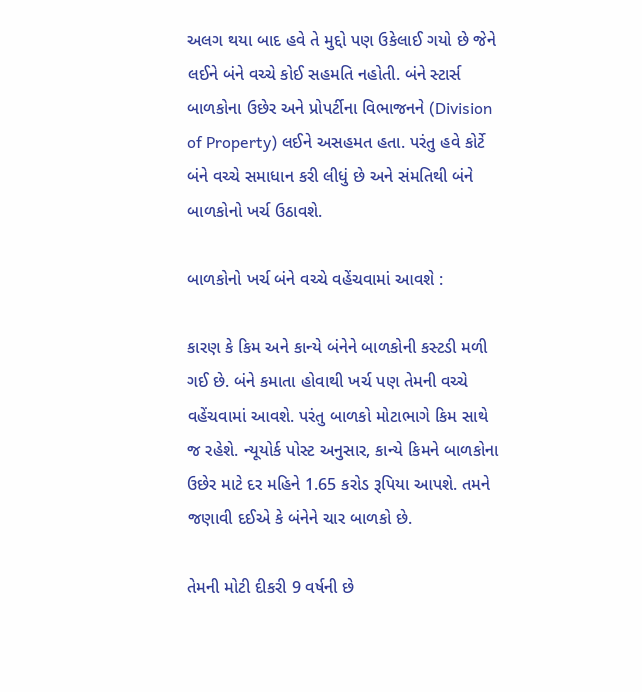અલગ થયા બાદ હવે તે મુદ્દો પણ ઉકેલાઈ ગયો છે જેને લઈને બંને વચ્ચે કોઈ સહમતિ નહોતી. બંને સ્ટાર્સ બાળકોના ઉછેર અને પ્રોપર્ટીના વિભાજનને (Division of Property) લઈને અસહમત હતા. પરંતુ હવે કોર્ટે બંને વચ્ચે સમાધાન કરી લીધું છે અને સંમતિથી બંને બાળકોનો ખર્ચ ઉઠાવશે.

બાળકોનો ખર્ચ બંને વચ્ચે વહેંચવામાં આવશે :

કારણ કે કિમ અને કાન્યે બંનેને બાળકોની કસ્ટડી મળી ગઈ છે. બંને કમાતા હોવાથી ખર્ચ પણ તેમની વચ્ચે વહેંચવામાં આવશે. પરંતુ બાળકો મોટાભાગે કિમ સાથે જ રહેશે. ન્યૂયોર્ક પોસ્ટ અનુસાર, કાન્યે કિમને બાળકોના ઉછેર માટે દર મહિને 1.65 કરોડ રૂપિયા આપશે. તમને જણાવી દઈએ કે બંનેને ચાર બાળકો છે.

તેમની મોટી દીકરી 9 વર્ષની છે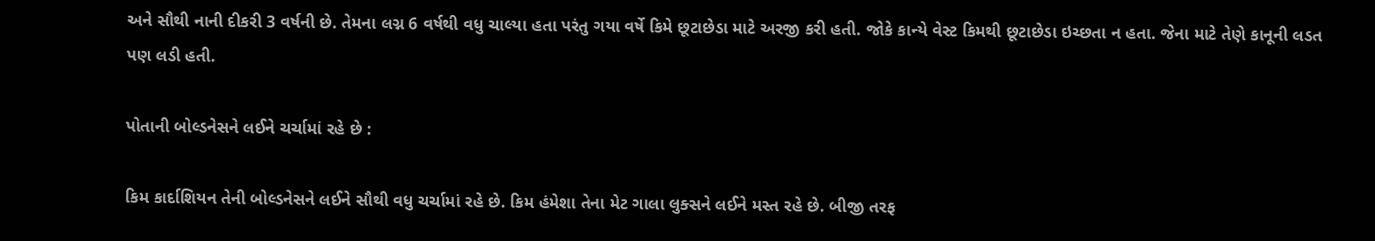અને સૌથી નાની દીકરી 3 વર્ષની છે. તેમના લગ્ન 6 વર્ષથી વધુ ચાલ્યા હતા પરંતુ ગયા વર્ષે કિમે છૂટાછેડા માટે અરજી કરી હતી. જોકે કાન્યે વેસ્ટ કિમથી છૂટાછેડા ઇચ્છતા ન હતા. જેના માટે તેણે કાનૂની લડત પણ લડી હતી.

પોતાની બોલ્ડનેસને લઈને ચર્ચામાં રહે છે :

કિમ કાર્દાશિયન તેની બોલ્ડનેસને લઈને સૌથી વધુ ચર્ચામાં રહે છે. કિમ હંમેશા તેના મેટ ગાલા લુક્સને લઈને મસ્ત રહે છે. બીજી તરફ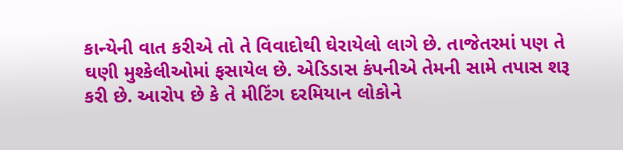કાન્યેની વાત કરીએ તો તે વિવાદોથી ઘેરાયેલો લાગે છે. તાજેતરમાં પણ તે ઘણી મુશ્કેલીઓમાં ફસાયેલ છે. એડિડાસ કંપનીએ તેમની સામે તપાસ શરૂ કરી છે. આરોપ છે કે તે મીટિંગ દરમિયાન લોકોને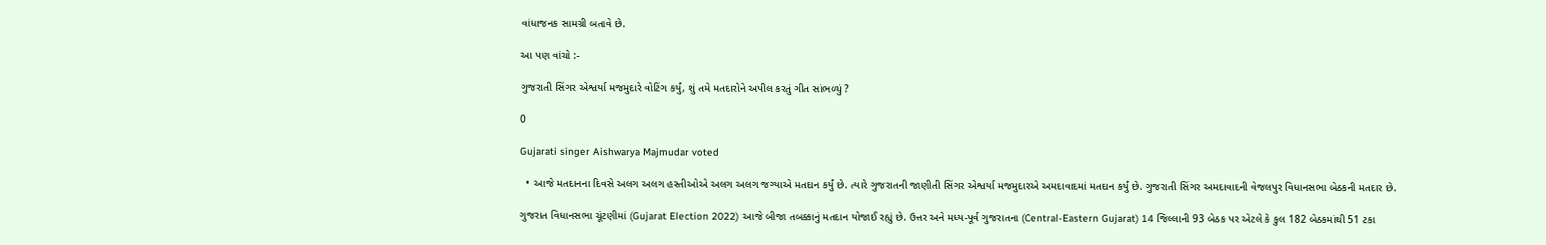વાંધાજનક સામગ્રી બતાવે છે.

આ પણ વાંચો :-

ગુજરાતી સિંગર એશ્વર્યા મજમુદારે વોટિંગ કર્યું, શું તમે મતદારોને અપીલ કરતું ગીત સાંભળ્યું ?

0

Gujarati singer Aishwarya Majmudar voted

  • આજે મતદાનના દિવસે અલગ અલગ હસ્તીઓએ અલગ અલગ જગ્યાએ મતદાન કર્યું છે. ત્યારે ગુજરાતની જાણીતી સિંગર એશ્વર્યા મજમુદારએ અમદાવાદમાં મતદાન કર્યું છે. ગુજરાતી સિંગર અમદાવાદની વેજલપુર વિધાનસભા બેઠકની મતદાર છે.

ગુજરાત વિધાનસભા ચૂંટણીમાં (Gujarat Election 2022) આજે બીજા તબક્કાનું મતદાન યોજાઈ રહ્યું છે. ઉત્તર અને મધ્ય-પૂર્વ ગુજરાતના (Central-Eastern Gujarat) 14 જિલ્લાની 93 બેઠક પર એટલે કે કુલ 182 બેઠકમાંથી 51 ટકા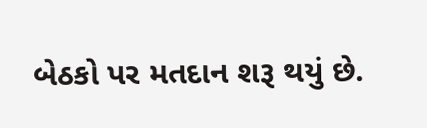બેઠકો પર મતદાન શરૂ થયું છે.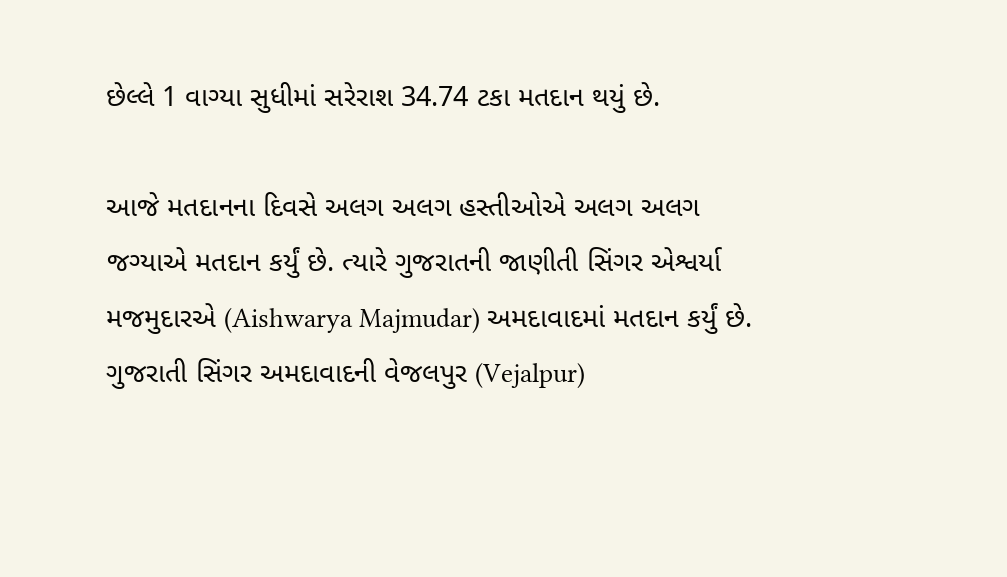છેલ્લે 1 વાગ્યા સુધીમાં સરેરાશ 34.74 ટકા મતદાન થયું છે.

આજે મતદાનના દિવસે અલગ અલગ હસ્તીઓએ અલગ અલગ જગ્યાએ મતદાન કર્યું છે. ત્યારે ગુજરાતની જાણીતી સિંગર એશ્વર્યા મજમુદારએ (Aishwarya Majmudar) અમદાવાદમાં મતદાન કર્યું છે. ગુજરાતી સિંગર અમદાવાદની વેજલપુર (Vejalpur)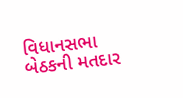વિધાનસભા બેઠકની મતદાર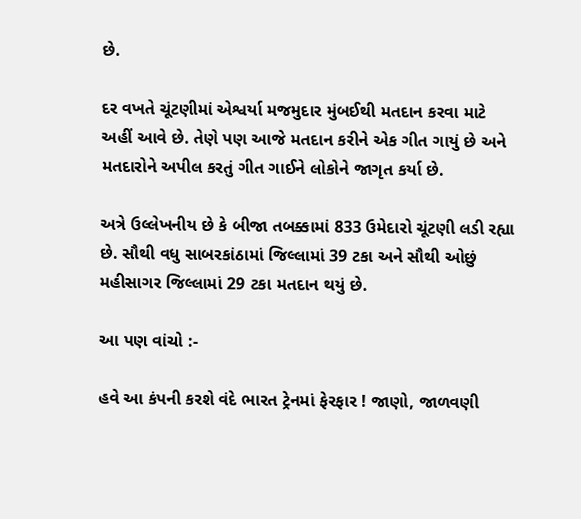છે.

દર વખતે ચૂંટણીમાં એશ્વર્યા મજમુદાર મુંબઈથી મતદાન કરવા માટે અહીં આવે છે. તેણે પણ આજે મતદાન કરીને એક ગીત ગાયું છે અને મતદારોને અપીલ કરતું ગીત ગાઈને લોકોને જાગૃત કર્યા છે.

અત્રે ઉલ્લેખનીય છે કે બીજા તબક્કામાં 833 ઉમેદારો ચૂંટણી લડી રહ્યા છે. સૌથી વધુ સાબરકાંઠામાં જિલ્લામાં 39 ટકા અને સૌથી ઓછું મહીસાગર જિલ્લામાં 29 ટકા મતદાન થયું છે.

આ પણ વાંચો :-

હવે આ કંપની કરશે વંદે ભારત ટ્રેનમાં ફેરફાર ! જાણો, જાળવણી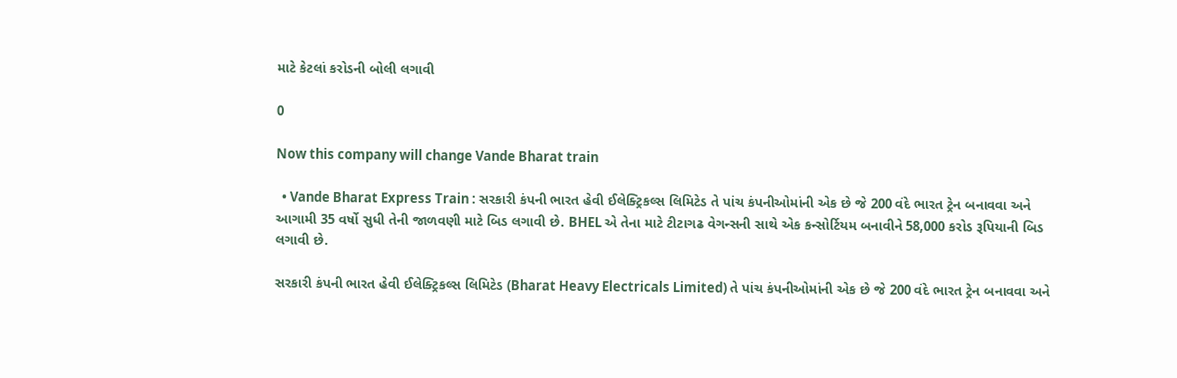માટે કેટલાં કરોડની બોલી લગાવી

0

Now this company will change Vande Bharat train

  • Vande Bharat Express Train : સરકારી કંપની ભારત હેવી ઈલેક્ટ્રિકલ્સ લિમિટેડ તે પાંચ કંપનીઓમાંની એક છે જે 200 વંદે ભારત ટ્રેન બનાવવા અને આગામી 35 વર્ષો સુધી તેની જાળવણી માટે બિડ લગાવી છે. BHEL એ તેના માટે ટીટાગઢ વેગન્સની સાથે એક કન્સોર્ટિયમ બનાવીને 58,000 કરોડ રૂપિયાની બિડ લગાવી છે.

સરકારી કંપની ભારત હેવી ઈલેક્ટ્રિકલ્સ લિમિટેડ (Bharat Heavy Electricals Limited) તે પાંચ કંપનીઓમાંની એક છે જે 200 વંદે ભારત ટ્રેન બનાવવા અને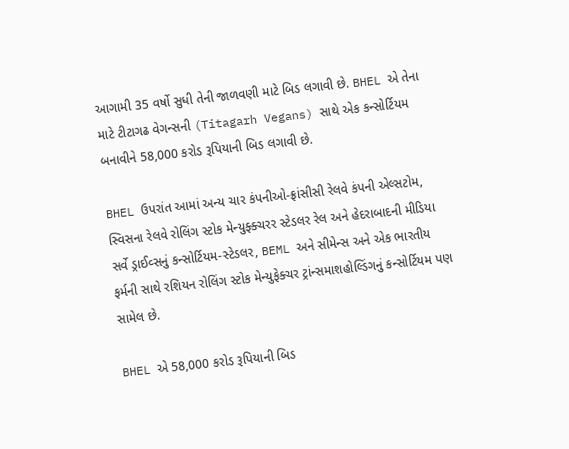આગામી 35 વર્ષો સુધી તેની જાળવણી માટે બિડ લગાવી છે. BHEL એ તેના માટે ટીટાગઢ વેગન્સની (Titagarh Vegans) સાથે એક કન્સોર્ટિયમ બનાવીને 58,000 કરોડ રૂપિયાની બિડ લગાવી છે.

BHEL ઉપરાંત આમાં અન્ય ચાર કંપનીઓ-ફ્રાંસીસી રેલવે કંપની એલ્સટોમ, સ્વિસના રેલવે રોલિંગ સ્ટોક મેન્યુફ્ક્ચરર સ્ટેડલર રેલ અને હેદરાબાદની મીડિયા સર્વે ડ્રાઈવ્સનું કન્સોર્ટિયમ-સ્ટેડલર, BEML અને સીમેન્સ અને એક ભારતીય ફર્મની સાથે રશિયન રોલિંગ સ્ટોક મેન્યુફેક્ચર ટ્રાંન્સમાશહોલ્ડિંગનું કન્સોર્ટિયમ પણ સામેલ છે.

BHEL એ 58,000 કરોડ રૂપિયાની બિડ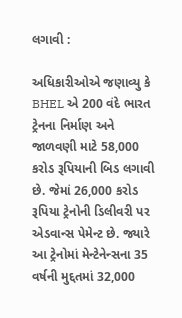લગાવી :

અધિકારીઓએ જણાવ્યુ કે BHEL એ 200 વંદે ભારત ટ્રેનના નિર્માણ અને જાળવણી માટે 58,000 કરોડ રૂપિયાની બિડ લગાવી છે. જેમાં 26,000 કરોડ રૂપિયા ટ્રેનોની ડિલીવરી પર એડવાન્સ પેમેન્ટ છે. જ્યારે આ ટ્રેનોમાં મેન્ટેનેન્સના 35 વર્ષની મુદ્દતમાં 32,000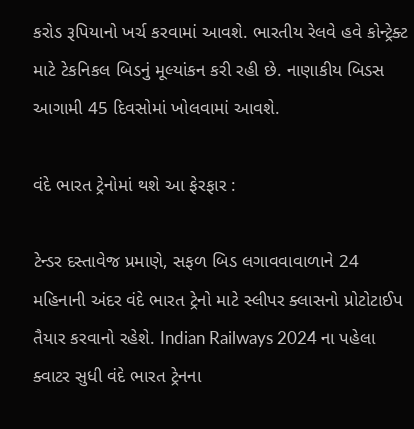કરોડ રૂપિયાનો ખર્ચ કરવામાં આવશે. ભારતીય રેલવે હવે કોન્ટ્રેક્ટ માટે ટેકનિકલ બિડનું મૂલ્યાંકન કરી રહી છે. નાણાકીય બિડસ આગામી 45 દિવસોમાં ખોલવામાં આવશે.

વંદે ભારત ટ્રેનોમાં થશે આ ફેરફાર :

ટેન્ડર દસ્તાવેજ પ્રમાણે, સફળ બિડ લગાવવાવાળાને 24 મહિનાની અંદર વંદે ભારત ટ્રેનો માટે સ્લીપર ક્લાસનો પ્રોટોટાઈપ તૈયાર કરવાનો રહેશે. Indian Railways 2024 ના પહેલા ક્વાટર સુધી વંદે ભારત ટ્રેનના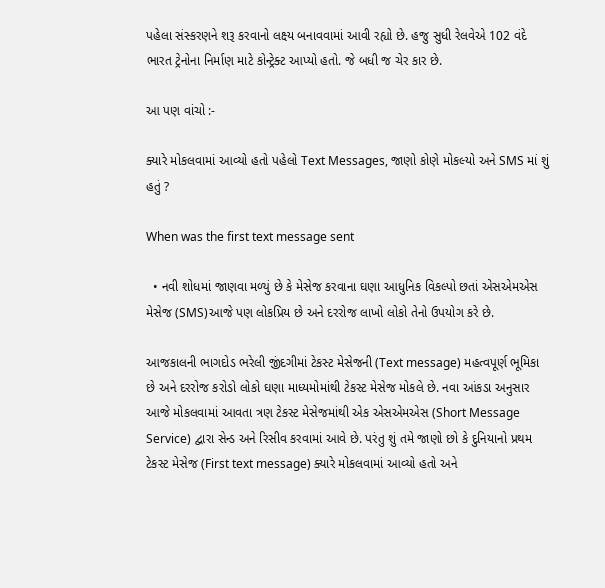પહેલા સંસ્કરણને શરૂ કરવાનો લક્ષ્ય બનાવવામાં આવી રહ્યો છે. હજુ સુધી રેલવેએ 102 વંદે ભારત ટ્રેનોના નિર્માણ માટે કોન્ટ્રેક્ટ આપ્યો હતો. જે બધી જ ચેર કાર છે.

આ પણ વાંચો :-

ક્યારે મોકલવામાં આવ્યો હતો પહેલો Text Messages, જાણો કોણે મોકલ્યો અને SMS માં શું હતું ?

When was the first text message sent

  • નવી શોધમાં જાણવા મળ્યું છે કે મેસેજ કરવાના ઘણા આધુનિક વિકલ્પો છતાં એસએમએસ મેસેજ (SMS)આજે પણ લોકપ્રિય છે અને દરરોજ લાખો લોકો તેનો ઉપયોગ કરે છે.

આજકાલની ભાગદોડ ભરેલી જીંદગીમાં ટેકસ્ટ મેસેજની (Text message) મહત્વપૂર્ણ ભૂમિકા છે અને દરરોજ કરોડો લોકો ઘણા માધ્યમોમાંથી ટેકસ્ટ મેસેજ મોકલે છે. નવા આંકડા અનુસાર આજે મોકલવામાં આવતા ત્રણ ટેકસ્ટ મેસેજમાંથી એક એસએમએસ (Short Message Service) દ્વારા સેન્ડ અને રિસીવ કરવામાં આવે છે. પરંતુ શું તમે જાણો છો કે દુનિયાનો પ્રથમ ટેકસ્ટ મેસેજ (First text message) ક્યારે મોકલવામાં આવ્યો હતો અને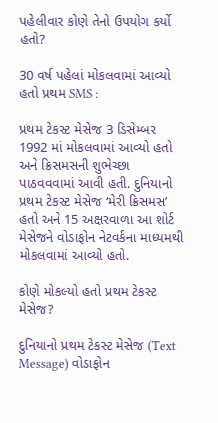પહેલીવાર કોણે તેનો ઉપયોગ કર્યો હતો?

30 વર્ષ પહેલાં મોકલવામાં આવ્યો હતો પ્રથમ SMS :

પ્રથમ ટેકસ્ટ મેસેજ 3 ડિસેમ્બર 1992 માં મોકલવામાં આવ્યો હતો અને ક્રિસમસની શુભેચ્છા પાઠવવવામાં આવી હતી. દુનિયાનો પ્રથમ ટેકસ્ટ મેસેજ ‘મેરી ક્રિસમસ’ હતો અને 15 અક્ષરવાળા આ શોર્ટ મેસેજને વોડાફોન નેટવર્કના માધ્યમથી મોકલવામાં આવ્યો હતો.

કોણે મોકલ્યો હતો પ્રથમ ટેકસ્ટ મેસેજ?

દુનિયાનો પ્રથમ ટેકસ્ટ મેસેજ (Text Message) વોડાફોન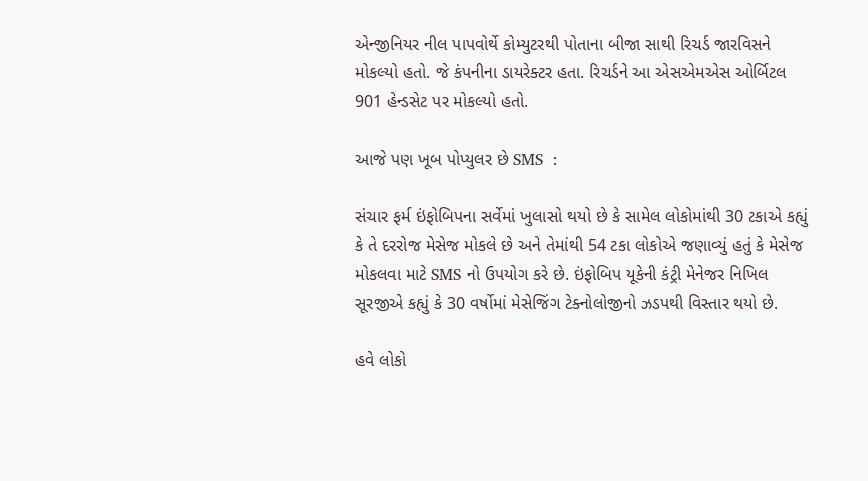એન્જીનિયર નીલ પાપવોર્થે કોમ્યુટરથી પોતાના બીજા સાથી રિચર્ડ જારવિસને મોકલ્યો હતો. જે કંપનીના ડાયરેક્ટર હતા. રિચર્ડને આ એસએમએસ ઓર્બિટલ 901 હેન્ડસેટ પર મોકલ્યો હતો.

આજે પણ ખૂબ પોપ્યુલર છે SMS  :

સંચાર ફર્મ ઇંફોબિપના સર્વેમાં ખુલાસો થયો છે કે સામેલ લોકોમાંથી 30 ટકાએ કહ્યું કે તે દરરોજ મેસેજ મોકલે છે અને તેમાંથી 54 ટકા લોકોએ જણાવ્યું હતું કે મેસેજ મોકલવા માટે SMS નો ઉપયોગ કરે છે. ઇંફોબિપ યૂકેની કંટ્રી મેનેજર નિખિલ સૂરજીએ કહ્યું કે 30 વર્ષોમાં મેસેજિંગ ટેક્નોલોજીનો ઝડપથી વિસ્તાર થયો છે.

હવે લોકો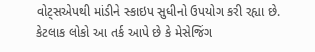વોટ્સએપથી માંડીને સ્કાઇપ સુધીનો ઉપયોગ કરી રહ્યા છે. કેટલાક લોકો આ તર્ક આપે છે કે મેસેજિંગ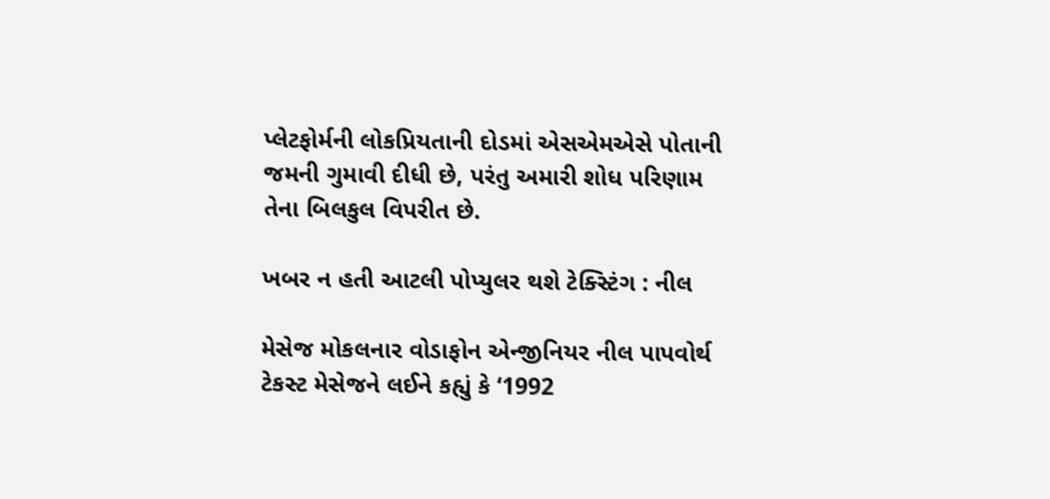પ્લેટફોર્મની લોકપ્રિયતાની દોડમાં એસએમએસે પોતાની જમની ગુમાવી દીધી છે, પરંતુ અમારી શોધ પરિણામ તેના બિલકુલ વિપરીત છે.

ખબર ન હતી આટલી પોપ્યુલર થશે ટેક્સ્ટિંગ : નીલ

મેસેજ મોકલનાર વોડાફોન એન્જીનિયર નીલ પાપવોર્થ ટેકસ્ટ મેસેજને લઈને કહ્યું કે ‘1992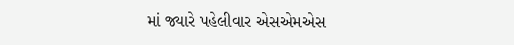માં જ્યારે પહેલીવાર એસએમએસ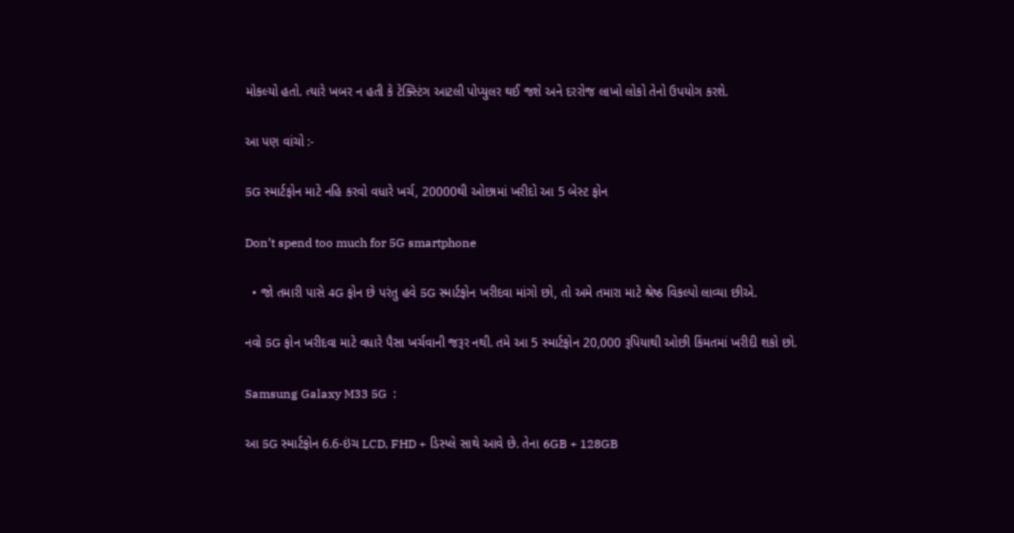મોકલ્યો હતો. ત્યારે ખબર ન હતી કે ટેક્સ્ટિંગ આટલી પોપ્યુલર થઈ જશે અને દરરોજ લાખો લોકો તેનો ઉપયોગ કરશે.

આ પણ વાંચો :-

5G સ્માર્ટફોન માટે નહિ કરવો વધારે ખર્ચ, 20000થી ઓછામાં ખરીદો આ 5 બેસ્ટ ફોન

Don’t spend too much for 5G smartphone

  • જો તમારી પાસે 4G ફોન છે પરંતુ હવે 5G સ્માર્ટફોન ખરીદવા માંગો છો, તો અમે તમારા માટે શ્રેષ્ઠ વિકલ્પો લાવ્યા છીએ.

નવો 5G ફોન ખરીદવા માટે વધારે પૈસા ખર્ચવાની જરૂર નથી. તમે આ 5 સ્માર્ટફોન 20,000 રૂપિયાથી ઓછી કિંમતમાં ખરીદી શકો છો.

Samsung Galaxy M33 5G  :

આ 5G સ્માર્ટફોન 6.6-ઇંચ LCD, FHD + ડિસ્પ્લે સાથે આવે છે. તેના 6GB + 128GB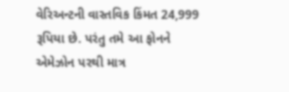વેરિઅન્ટની વાસ્તવિક કિંમત 24,999 રૂપિયા છે. પરંતુ તમે આ ફોનને એમેઝોન પરથી માત્ર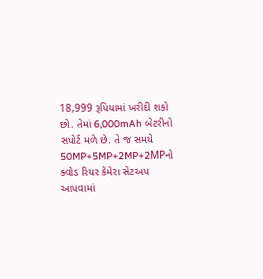18,999 રૂપિયામાં ખરીદી શકો છો. તેમાં 6,000mAh બેટરીનો સપોર્ટ મળે છે. તે જ સમયે 50MP+5MP+2MP+2MPનો ક્વોડ રિયર કેમેરા સેટઅપ આપવામાં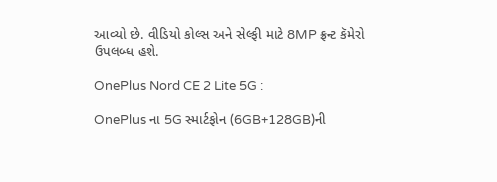આવ્યો છે. વીડિયો કોલ્સ અને સેલ્ફી માટે 8MP ફ્રન્ટ કૅમેરો ઉપલબ્ધ હશે.

OnePlus Nord CE 2 Lite 5G :

OnePlus ના 5G સ્માર્ટફોન (6GB+128GB)ની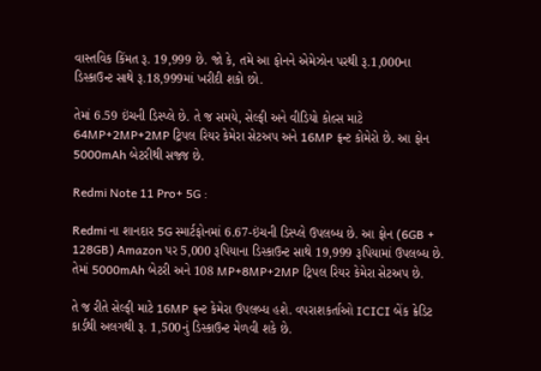વાસ્તવિક કિંમત રૂ. 19,999 છે. જો કે, તમે આ ફોનને એમેઝોન પરથી રૂ.1,000ના ડિસ્કાઉન્ટ સાથે રૂ.18,999માં ખરીદી શકો છો.

તેમાં 6.59 ઇંચની ડિસ્પ્લે છે. તે જ સમયે, સેલ્ફી અને વીડિયો કોલ્સ માટે 64MP+2MP+2MP ટ્રિપલ રિયર કેમેરા સેટઅપ અને 16MP ફ્રન્ટ કોમેરો છે. આ ફોન 5000mAh બેટરીથી સજ્જ છે.

Redmi Note 11 Pro+ 5G :

Redmi ના શાનદાર 5G સ્માર્ટફોનમાં 6.67-ઇંચની ડિસ્પ્લે ઉપલબ્ધ છે. આ ફોન (6GB + 128GB) Amazon પર 5,000 રૂપિયાના ડિસ્કાઉન્ટ સાથે 19,999 રૂપિયામાં ઉપલબ્ધ છે. તેમાં 5000mAh બેટરી અને 108 MP+8MP+2MP ટ્રિપલ રિયર કેમેરા સેટઅપ છે.

તે જ રીતે સેલ્ફી માટે 16MP ફ્રન્ટ કેમેરા ઉપલબ્ધ હશે. વપરાશકર્તાઓ ICICI બેંક ક્રેડિટ કાર્ડથી અલગથી રૂ. 1,500નું ડિસ્કાઉન્ટ મેળવી શકે છે.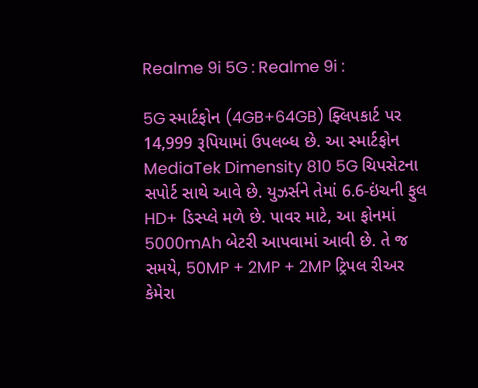Realme 9i 5G : Realme 9i :

5G સ્માર્ટફોન (4GB+64GB) ફ્લિપકાર્ટ પર 14,999 રૂપિયામાં ઉપલબ્ધ છે. આ સ્માર્ટફોન MediaTek Dimensity 810 5G ચિપસેટના સપોર્ટ સાથે આવે છે. યુઝર્સને તેમાં 6.6-ઇંચની ફુલ HD+ ડિસ્પ્લે મળે છે. પાવર માટે, આ ફોનમાં 5000mAh બેટરી આપવામાં આવી છે. તે જ સમયે, 50MP + 2MP + 2MP ટ્રિપલ રીઅર કેમેરા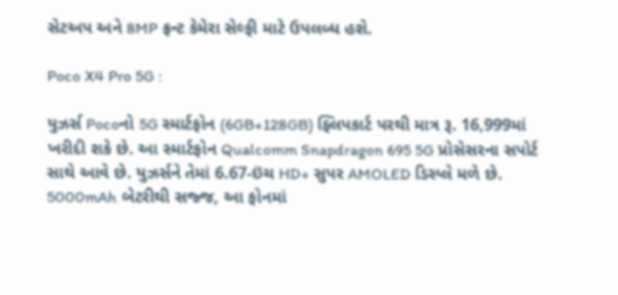સેટઅપ અને 8MP ફ્રન્ટ કેમેરા સેલ્ફી માટે ઉપલબ્ધ હશે.

Poco X4 Pro 5G :

યુઝર્સ Pocoનો 5G સ્માર્ટફોન (6GB+128GB) ફ્લિપકાર્ટ પરથી માત્ર રૂ. 16,999માં ખરીદી શકે છે. આ સ્માર્ટફોન Qualcomm Snapdragon 695 5G પ્રોસેસરના સપોર્ટ સાથે આવે છે. યુઝર્સને તેમાં 6.67-ઇંચ HD+ સુપર AMOLED ડિસ્પ્લે મળે છે. 5000mAh બેટરીથી સજ્જ, આ ફોનમાં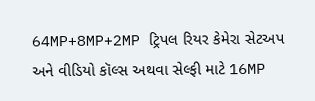64MP+8MP+2MP ટ્રિપલ રિયર કેમેરા સેટઅપ અને વીડિયો કૉલ્સ અથવા સેલ્ફી માટે 16MP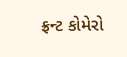ફ્રન્ટ કોમેરો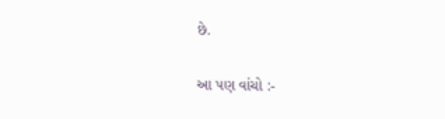છે.

આ પણ વાંચો :-